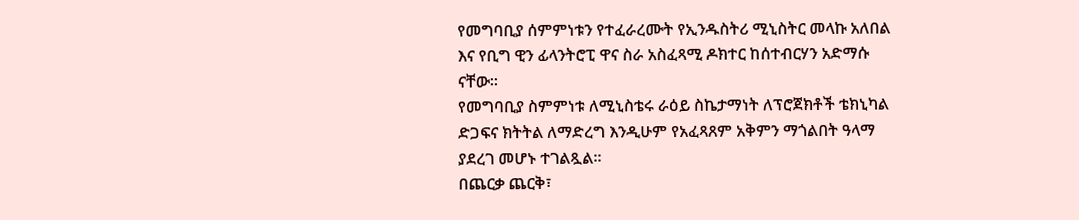የመግባቢያ ሰምምነቱን የተፈራረሙት የኢንዱስትሪ ሚኒስትር መላኩ አለበል እና የቢግ ዊን ፊላንትሮፒ ዋና ስራ አስፈጻሚ ዶክተር ከሰተብርሃን አድማሱ ናቸው።
የመግባቢያ ስምምነቱ ለሚኒስቴሩ ራዕይ ስኬታማነት ለፕሮጀክቶች ቴክኒካል ድጋፍና ክትትል ለማድረግ እንዲሁም የአፈጻጸም አቅምን ማጎልበት ዓላማ ያደረገ መሆኑ ተገልጿል።
በጨርቃ ጨርቅ፣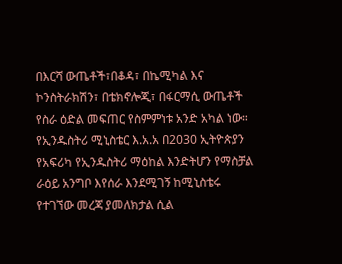በእርሻ ውጤቶች፣በቆዳ፣ በኬሚካል እና ኮንስትራክሽን፣ በቴክኖሎጂ፣ በፋርማሲ ውጤቶች የስራ ዕድል መፍጠር የስምምነቱ አንድ አካል ነው።
የኢንዱስትሪ ሚኒስቴር እ.አ.አ በ2030 ኢትዮጵያን የአፍሪካ የኢንዱስትሪ ማዕከል እንድትሆን የማስቻል ራዕይ አንግቦ እየሰራ እንደሚገኝ ከሚኒስቴሩ የተገኘው መረጃ ያመለክታል ሲል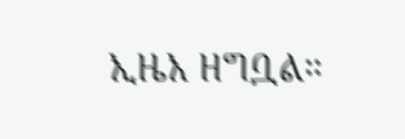ኢዜአ ዘግቧል።